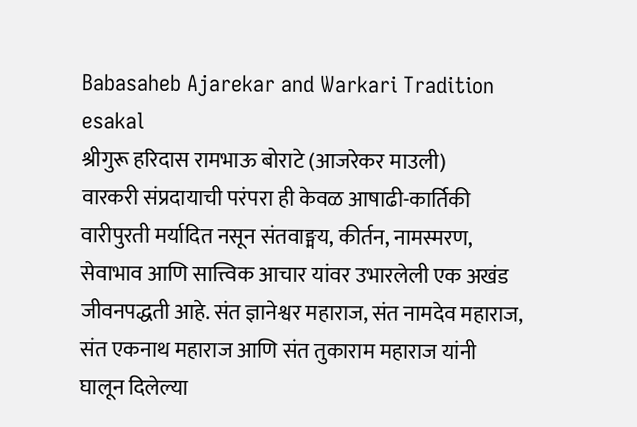Babasaheb Ajarekar and Warkari Tradition
esakal
श्रीगुरू हरिदास रामभाऊ बोराटे (आजरेकर माउली)
वारकरी संप्रदायाची परंपरा ही केवळ आषाढी-कार्तिकी वारीपुरती मर्यादित नसून संतवाङ्मय, कीर्तन, नामस्मरण, सेवाभाव आणि सात्त्विक आचार यांवर उभारलेली एक अखंड जीवनपद्धती आहे. संत ज्ञानेश्वर महाराज, संत नामदेव महाराज, संत एकनाथ महाराज आणि संत तुकाराम महाराज यांनी घालून दिलेल्या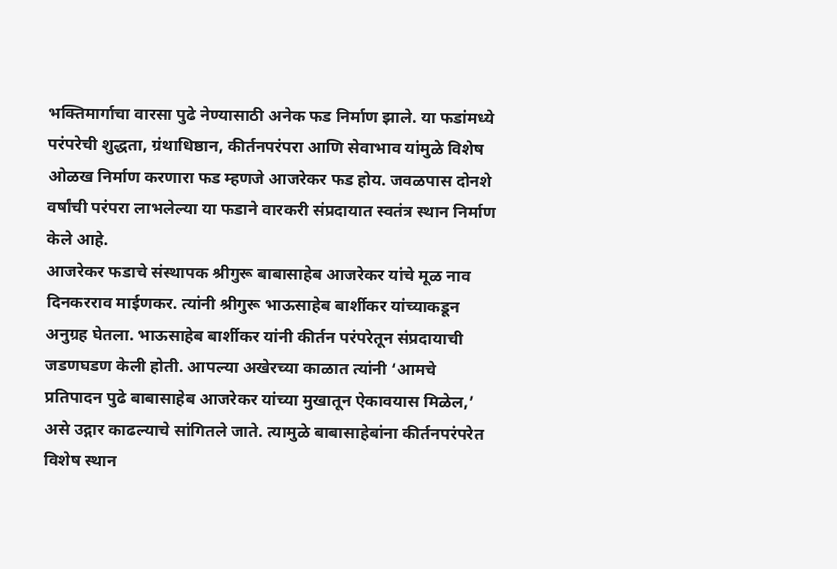भक्तिमार्गाचा वारसा पुढे नेण्यासाठी अनेक फड निर्माण झाले. या फडांमध्ये परंपरेची शुद्धता, ग्रंथाधिष्ठान, कीर्तनपरंपरा आणि सेवाभाव यांमुळे विशेष ओळख निर्माण करणारा फड म्हणजे आजरेकर फड होय. जवळपास दोनशे वर्षांची परंपरा लाभलेल्या या फडाने वारकरी संप्रदायात स्वतंत्र स्थान निर्माण केले आहे.
आजरेकर फडाचे संस्थापक श्रीगुरू बाबासाहेब आजरेकर यांचे मूळ नाव दिनकरराव माईणकर. त्यांनी श्रीगुरू भाऊसाहेब बार्शीकर यांच्याकडून अनुग्रह घेतला. भाऊसाहेब बार्शीकर यांनी कीर्तन परंपरेतून संप्रदायाची जडणघडण केली होती. आपल्या अखेरच्या काळात त्यांनी ‘आमचे प्रतिपादन पुढे बाबासाहेब आजरेकर यांच्या मुखातून ऐकावयास मिळेल,’ असे उद्गार काढल्याचे सांगितले जाते. त्यामुळे बाबासाहेबांना कीर्तनपरंपरेत विशेष स्थान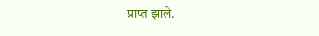प्राप्त झाले.